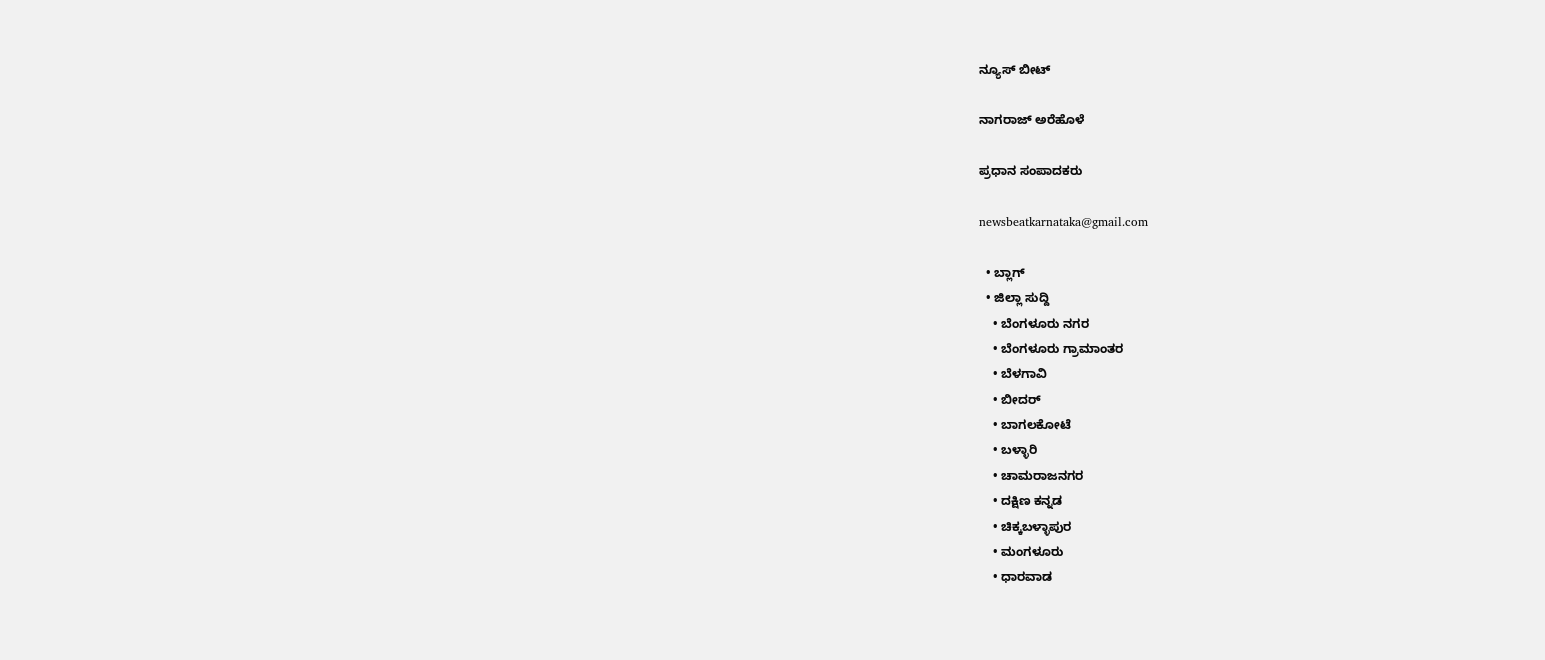ನ್ಯೂಸ್ ಬೀಟ್

ನಾಗರಾಜ್ ಅರೆಹೊಳೆ

ಪ್ರಧಾನ ಸಂಪಾದಕರು

newsbeatkarnataka@gmail.com

  • ಬ್ಲಾಗ್
  • ಜಿಲ್ಲಾ ಸುದ್ದಿ
    • ಬೆಂಗಳೂರು ನಗರ
    • ಬೆಂಗಳೂರು ಗ್ರಾಮಾಂತರ
    • ಬೆಳಗಾವಿ
    • ಬೀದರ್
    • ಬಾಗಲಕೋಟೆ
    • ಬಳ್ಳಾರಿ
    • ಚಾಮರಾಜನಗರ
    • ದಕ್ಷಿಣ ಕನ್ನಡ
    • ಚಿಕ್ಕಬಳ್ಳಾಪುರ
    • ಮಂಗಳೂರು
    • ಧಾರವಾಡ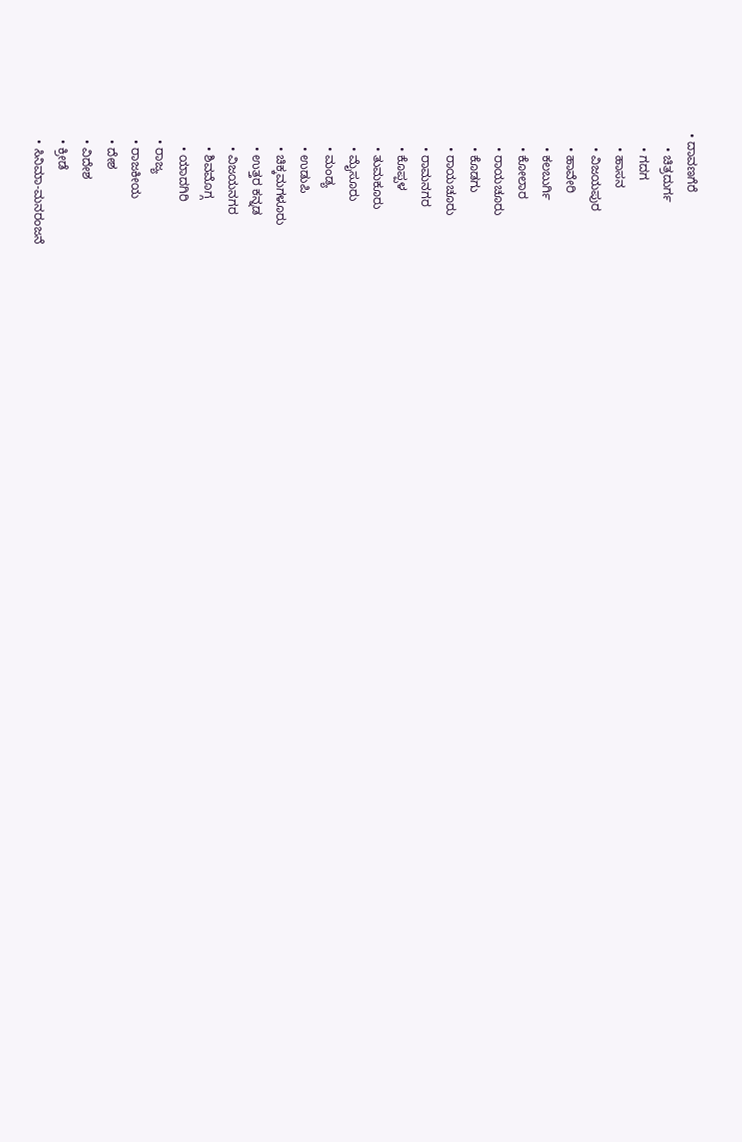• ದಾವಣಗೆರೆ
    • ಚಿತ್ರದುರ್ಗ
    • ಗದಗ
    • ಹಾಸನ
    • ವಿಜಯಪುರ
    • ಹಾವೇರಿ
    • ಕಲಬುರ್ಗಿ
    • ಕೋಲಾರ
    • ರಾಯಚೂರು
    • ಕೊಡಗು
    • ರಾಯಚೂರು
    • ರಾಮನಗರ
    • ಕೊಪ್ಪಳ
    • ತುಮಕೂರು
    • ಮೈಸೂರು
    • ಮಂಡ್ಯ
    • ಉಡುಪಿ
    • ಚಿಕ್ಕಮಗಳೂರು
    • ಉತ್ತರ ಕನ್ನಡ
    • ವಿಜಯನಗರ
    • ಶಿವಮೊಗ್ಗ
    • ಯಾದಗಿರಿ
  • ರಾಜ್ಯ
  • ರಾಜಕೀಯ
  • ದೇಶ
  • ವಿದೇಶ
  • ಕ್ರೀಡೆ
  • ಸಿನಿಮಾ-ಮನರಂಜನೆ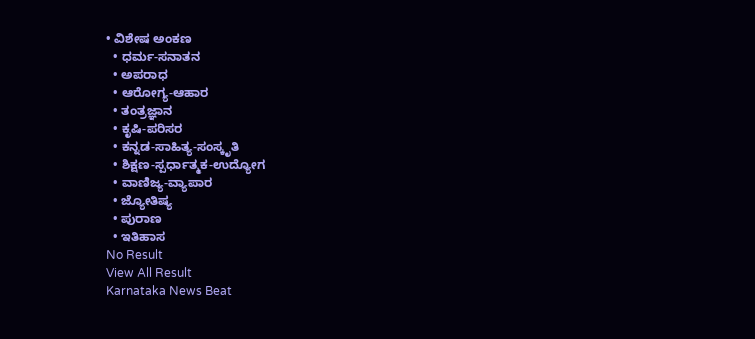• ವಿಶೇಷ ಅಂಕಣ
  • ಧರ್ಮ-ಸನಾತನ
  • ಅಪರಾಧ
  • ಆರೋಗ್ಯ-ಆಹಾರ
  • ತಂತ್ರಜ್ಞಾನ
  • ಕೃಷಿ-ಪರಿಸರ
  • ಕನ್ನಡ-ಸಾಹಿತ್ಯ-ಸಂಸ್ಕೃತಿ
  • ಶಿಕ್ಷಣ-ಸ್ಪರ್ಧಾತ್ಮಕ-ಉದ್ಯೋಗ
  • ವಾಣಿಜ್ಯ-ವ್ಯಾಪಾರ
  • ಜ್ಯೋತಿಷ್ಯ
  • ಪುರಾಣ
  • ಇತಿಹಾಸ
No Result
View All Result
Karnataka News Beat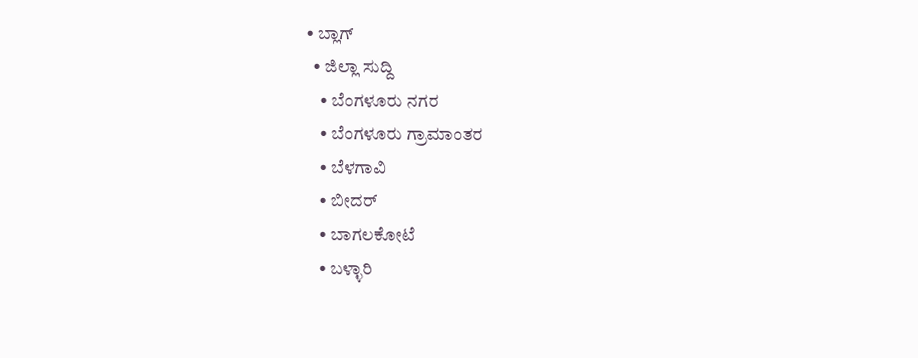• ಬ್ಲಾಗ್
  • ಜಿಲ್ಲಾ ಸುದ್ದಿ
    • ಬೆಂಗಳೂರು ನಗರ
    • ಬೆಂಗಳೂರು ಗ್ರಾಮಾಂತರ
    • ಬೆಳಗಾವಿ
    • ಬೀದರ್
    • ಬಾಗಲಕೋಟೆ
    • ಬಳ್ಳಾರಿ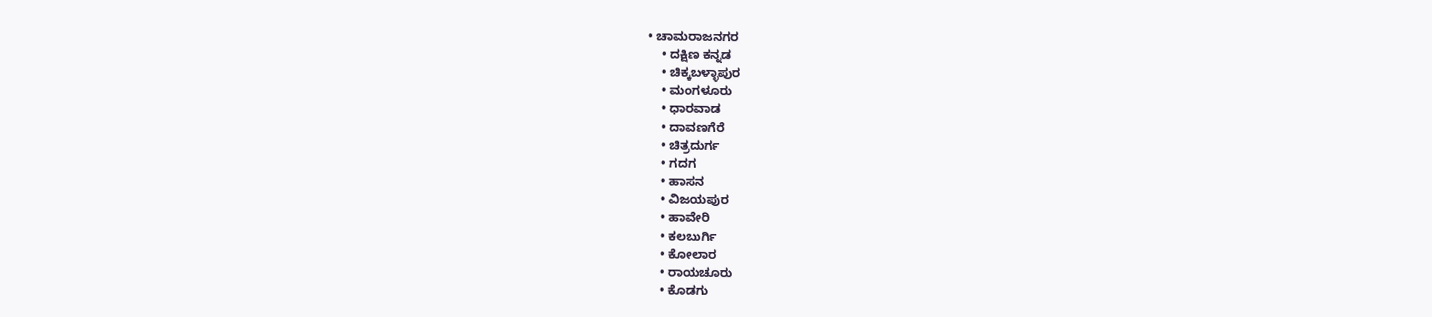• ಚಾಮರಾಜನಗರ
    • ದಕ್ಷಿಣ ಕನ್ನಡ
    • ಚಿಕ್ಕಬಳ್ಳಾಪುರ
    • ಮಂಗಳೂರು
    • ಧಾರವಾಡ
    • ದಾವಣಗೆರೆ
    • ಚಿತ್ರದುರ್ಗ
    • ಗದಗ
    • ಹಾಸನ
    • ವಿಜಯಪುರ
    • ಹಾವೇರಿ
    • ಕಲಬುರ್ಗಿ
    • ಕೋಲಾರ
    • ರಾಯಚೂರು
    • ಕೊಡಗು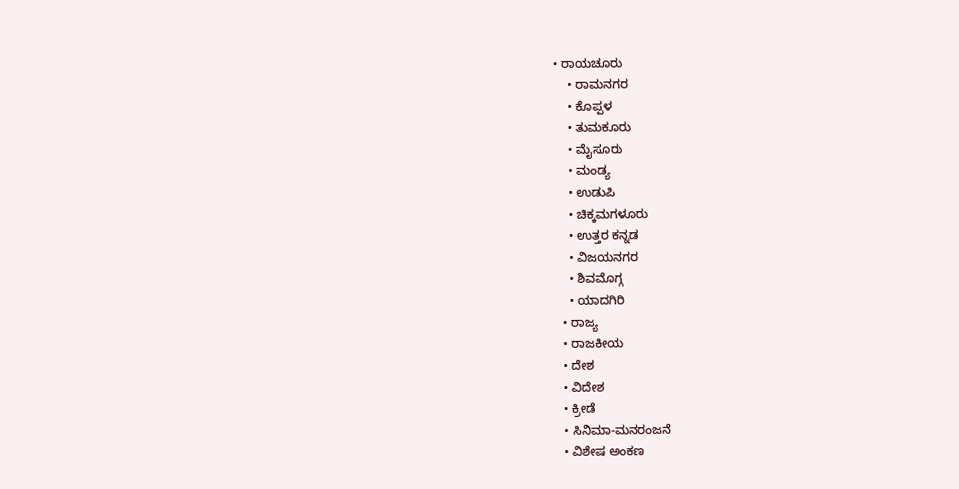• ರಾಯಚೂರು
    • ರಾಮನಗರ
    • ಕೊಪ್ಪಳ
    • ತುಮಕೂರು
    • ಮೈಸೂರು
    • ಮಂಡ್ಯ
    • ಉಡುಪಿ
    • ಚಿಕ್ಕಮಗಳೂರು
    • ಉತ್ತರ ಕನ್ನಡ
    • ವಿಜಯನಗರ
    • ಶಿವಮೊಗ್ಗ
    • ಯಾದಗಿರಿ
  • ರಾಜ್ಯ
  • ರಾಜಕೀಯ
  • ದೇಶ
  • ವಿದೇಶ
  • ಕ್ರೀಡೆ
  • ಸಿನಿಮಾ-ಮನರಂಜನೆ
  • ವಿಶೇಷ ಅಂಕಣ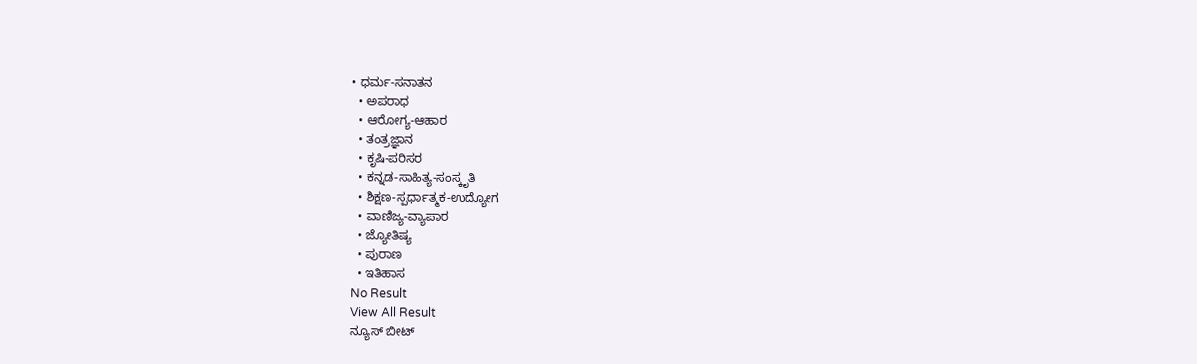• ಧರ್ಮ-ಸನಾತನ
  • ಅಪರಾಧ
  • ಆರೋಗ್ಯ-ಆಹಾರ
  • ತಂತ್ರಜ್ಞಾನ
  • ಕೃಷಿ-ಪರಿಸರ
  • ಕನ್ನಡ-ಸಾಹಿತ್ಯ-ಸಂಸ್ಕೃತಿ
  • ಶಿಕ್ಷಣ-ಸ್ಪರ್ಧಾತ್ಮಕ-ಉದ್ಯೋಗ
  • ವಾಣಿಜ್ಯ-ವ್ಯಾಪಾರ
  • ಜ್ಯೋತಿಷ್ಯ
  • ಪುರಾಣ
  • ಇತಿಹಾಸ
No Result
View All Result
ನ್ಯೂಸ್ ಬೀಟ್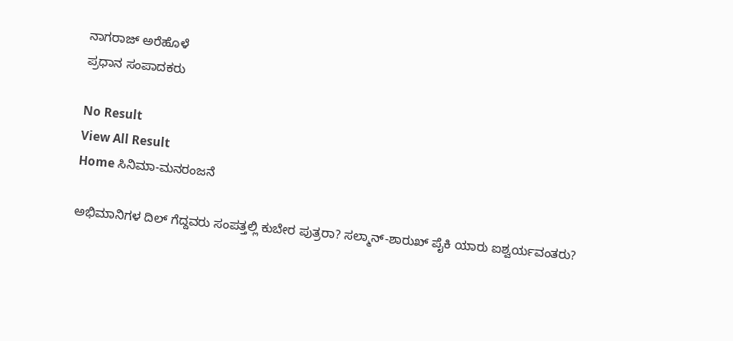ನಾಗರಾಜ್ ಅರೆಹೊಳೆ
ಪ್ರಧಾನ ಸಂಪಾದಕರು

No Result
View All Result
Home ಸಿನಿಮಾ-ಮನರಂಜನೆ

ಅಭಿಮಾನಿಗಳ ದಿಲ್ ಗೆದ್ದವರು ಸಂಪತ್ತಲ್ಲಿ ಕುಬೇರ ಪುತ್ರರಾ? ಸಲ್ಮಾನ್-ಶಾರುಖ್ ಪೈಕಿ ಯಾರು ಐಶ್ವರ್ಯವಂತರು?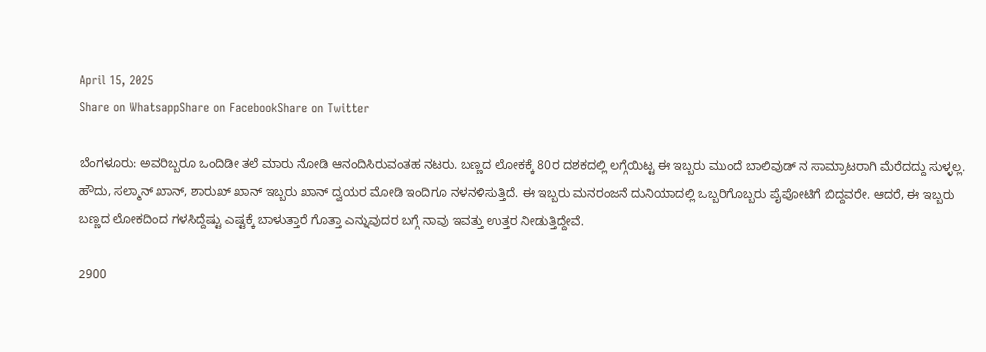April 15, 2025
Share on WhatsappShare on FacebookShare on Twitter

ಬೆಂಗಳೂರು: ಅವರಿಬ್ಬರೂ ಒಂದಿಡೀ ತಲೆ ಮಾರು ನೋಡಿ ಆನಂದಿಸಿರುವಂತಹ ನಟರು. ಬಣ್ಣದ ಲೋಕಕ್ಕೆ 80ರ ದಶಕದಲ್ಲಿ ಲಗ್ಗೆಯಿಟ್ಟ ಈ ಇಬ್ಬರು ಮುಂದೆ ಬಾಲಿವುಡ್ ನ ಸಾಮ್ರಾಟರಾಗಿ ಮೆರೆದದ್ದು ಸುಳ್ಳಲ್ಲ.
ಹೌದು, ಸಲ್ಮಾನ್ ಖಾನ್, ಶಾರುಖ್ ಖಾನ್ ಇಬ್ಬರು ಖಾನ್ ದ್ವಯರ ಮೋಡಿ ಇಂದಿಗೂ ನಳನಳಿಸುತ್ತಿದೆ. ಈ ಇಬ್ಬರು ಮನರಂಜನೆ ದುನಿಯಾದಲ್ಲಿ ಒಬ್ಬರಿಗೊಬ್ಬರು ಪೈಪೋಟಿಗೆ ಬಿದ್ದವರೇ. ಆದರೆ, ಈ ಇಬ್ಬರು ಬಣ್ಣದ ಲೋಕದಿಂದ ಗಳಸಿದ್ದೆಷ್ಟು ಎಷ್ಟಕ್ಕೆ ಬಾಳುತ್ತಾರೆ ಗೊತ್ತಾ ಎನ್ನುವುದರ ಬಗ್ಗೆ ನಾವು ಇವತ್ತು ಉತ್ತರ ನೀಡುತ್ತಿದ್ದೇವೆ.

2900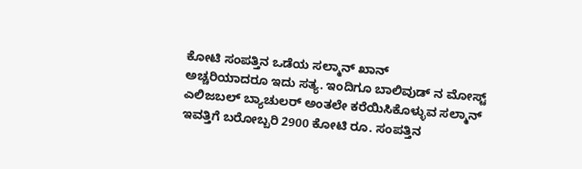ಕೋಟಿ ಸಂಪತ್ತಿನ ಒಡೆಯ ಸಲ್ಮಾನ್ ಖಾನ್
ಅಚ್ಚರಿಯಾದರೂ ಇದು ಸತ್ಯ. ಇಂದಿಗೂ ಬಾಲಿವುಡ್ ನ ಮೋಸ್ಟ್ ಎಲಿಜಬಲ್ ಬ್ಯಾಚುಲರ್ ಅಂತಲೇ ಕರೆಯಿಸಿಕೊಳ್ಳುವ ಸಲ್ಮಾನ್ ಇವತ್ತಿಗೆ ಬರೋಬ್ಬರಿ 2900 ಕೋಟಿ ರೂ. ಸಂಪತ್ತಿನ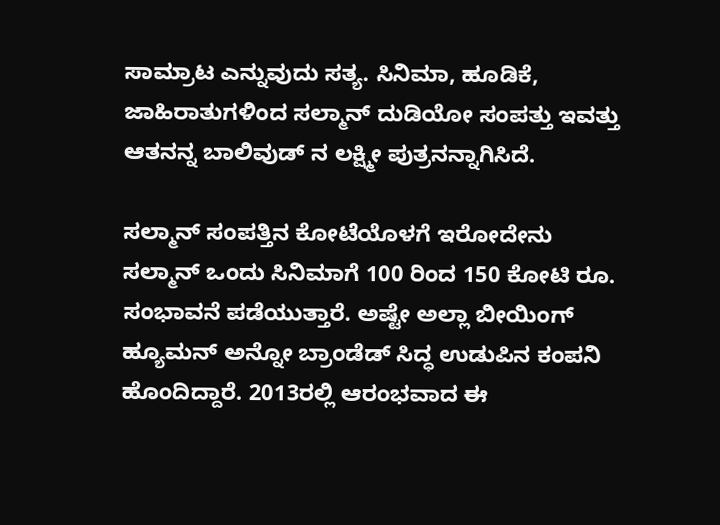ಸಾಮ್ರಾಟ ಎನ್ನುವುದು ಸತ್ಯ. ಸಿನಿಮಾ, ಹೂಡಿಕೆ, ಜಾಹಿರಾತುಗಳಿಂದ ಸಲ್ಮಾನ್ ದುಡಿಯೋ ಸಂಪತ್ತು ಇವತ್ತು ಆತನನ್ನ ಬಾಲಿವುಡ್ ನ ಲಕ್ಷ್ಮೀ ಪುತ್ರನನ್ನಾಗಿಸಿದೆ.

ಸಲ್ಮಾನ್ ಸಂಪತ್ತಿನ ಕೋಟೆಯೊಳಗೆ ಇರೋದೇನು
ಸಲ್ಮಾನ್ ಒಂದು ಸಿನಿಮಾಗೆ 100 ರಿಂದ 150 ಕೋಟಿ ರೂ. ಸಂಭಾವನೆ ಪಡೆಯುತ್ತಾರೆ. ಅಷ್ಟೇ ಅಲ್ಲಾ ಬೀಯಿಂಗ್ ಹ್ಯೂಮನ್ ಅನ್ನೋ ಬ್ರಾಂಡೆಡ್ ಸಿದ್ಧ ಉಡುಪಿನ ಕಂಪನಿ ಹೊಂದಿದ್ದಾರೆ. 2013ರಲ್ಲಿ ಆರಂಭವಾದ ಈ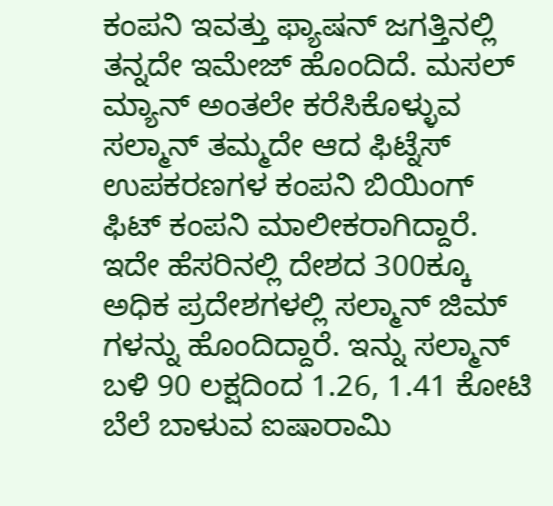ಕಂಪನಿ ಇವತ್ತು ಫ್ಯಾಷನ್ ಜಗತ್ತಿನಲ್ಲಿ ತನ್ನದೇ ಇಮೇಜ್ ಹೊಂದಿದೆ. ಮಸಲ್ ಮ್ಯಾನ್ ಅಂತಲೇ ಕರೆಸಿಕೊಳ್ಳುವ ಸಲ್ಮಾನ್ ತಮ್ಮದೇ ಆದ ಫಿಟ್ನೆಸ್ ಉಪಕರಣಗಳ ಕಂಪನಿ ಬಿಯಿಂಗ್ ಫಿಟ್ ಕಂಪನಿ ಮಾಲೀಕರಾಗಿದ್ದಾರೆ.
ಇದೇ ಹೆಸರಿನಲ್ಲಿ ದೇಶದ 300ಕ್ಕೂ ಅಧಿಕ ಪ್ರದೇಶಗಳಲ್ಲಿ ಸಲ್ಮಾನ್ ಜಿಮ್ ಗಳನ್ನು ಹೊಂದಿದ್ದಾರೆ. ಇನ್ನು ಸಲ್ಮಾನ್ ಬಳಿ 90 ಲಕ್ಷದಿಂದ 1.26, 1.41 ಕೋಟಿ ಬೆಲೆ ಬಾಳುವ ಐಷಾರಾಮಿ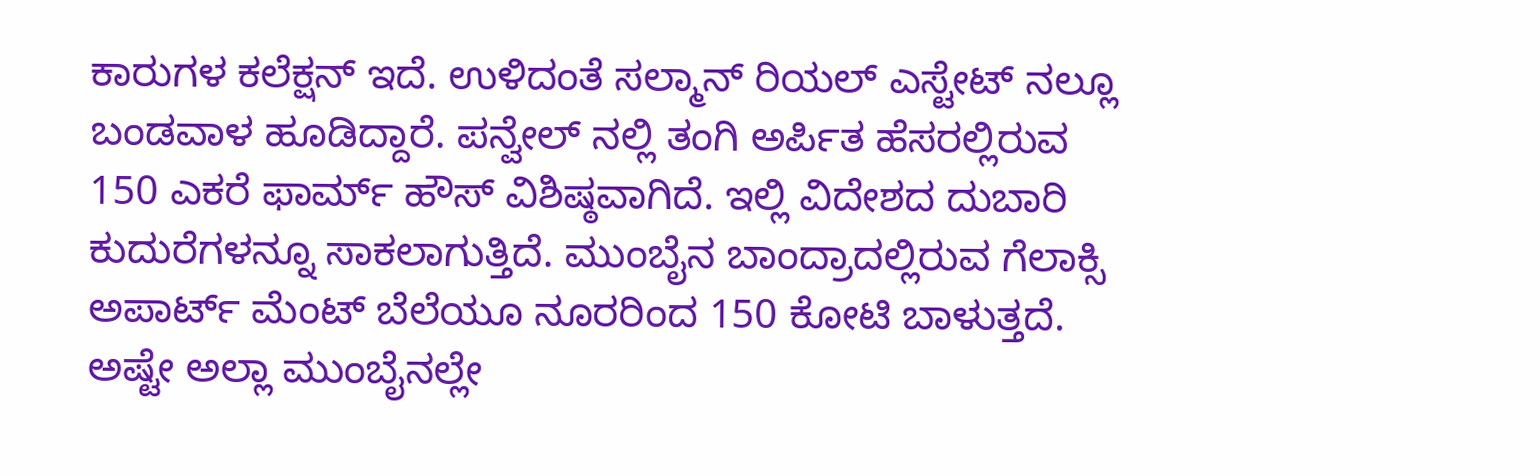ಕಾರುಗಳ ಕಲೆಕ್ಷನ್ ಇದೆ. ಉಳಿದಂತೆ ಸಲ್ಮಾನ್ ರಿಯಲ್ ಎಸ್ಟೇಟ್ ನಲ್ಲೂ ಬಂಡವಾಳ ಹೂಡಿದ್ದಾರೆ. ಪನ್ವೇಲ್ ನಲ್ಲಿ ತಂಗಿ ಅರ್ಪಿತ ಹೆಸರಲ್ಲಿರುವ 150 ಎಕರೆ ಫಾರ್ಮ್ ಹೌಸ್ ವಿಶಿಷ್ಠವಾಗಿದೆ. ಇಲ್ಲಿ ವಿದೇಶದ ದುಬಾರಿ ಕುದುರೆಗಳನ್ನೂ ಸಾಕಲಾಗುತ್ತಿದೆ. ಮುಂಬೈನ ಬಾಂದ್ರಾದಲ್ಲಿರುವ ಗೆಲಾಕ್ಸಿ ಅಪಾರ್ಟ್ ಮೆಂಟ್ ಬೆಲೆಯೂ ನೂರರಿಂದ 150 ಕೋಟಿ ಬಾಳುತ್ತದೆ. ಅಷ್ಟೇ ಅಲ್ಲಾ ಮುಂಬೈನಲ್ಲೇ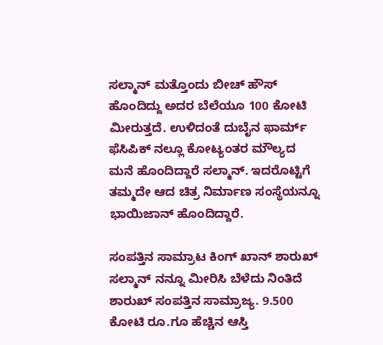ಸಲ್ಮಾನ್ ಮತ್ತೊಂದು ಬೀಚ್ ಹೌಸ್ ಹೊಂದಿದ್ದು ಅದರ ಬೆಲೆಯೂ 100 ಕೋಟಿ ಮೀರುತ್ತದೆ. ಉಳಿದಂತೆ ದುಬೈನ ಫಾರ್ಮ್ ಫೆಸಿಪಿಕ್ ನಲ್ಲೂ ಕೋಟ್ಯಂತರ ಮೌಲ್ಯದ ಮನೆ ಹೊಂದಿದ್ದಾರೆ ಸಲ್ಮಾನ್. ಇದರೊಟ್ಟಿಗೆ ತಮ್ಮದೇ ಆದ ಚಿತ್ರ ನಿರ್ಮಾಣ ಸಂಸ್ಥೆಯನ್ನೂ ಭಾಯಿಜಾನ್ ಹೊಂದಿದ್ದಾರೆ.

ಸಂಪತ್ತಿನ ಸಾಮ್ರಾಟ ಕಿಂಗ್ ಖಾನ್ ಶಾರುಖ್
ಸಲ್ಮಾನ್ ನನ್ನೂ ಮೀರಿಸಿ ಬೆಳೆದು ನಿಂತಿದೆ ಶಾರುಖ್ ಸಂಪತ್ತಿನ ಸಾಮ್ರಾಜ್ಯ. 9.500 ಕೋಟಿ ರೂ.ಗೂ ಹೆಚ್ಚಿನ ಆಸ್ತಿ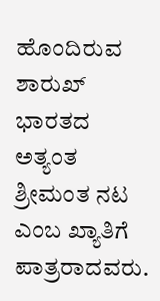ಹೊಂದಿರುವ ಶಾರುಖ್ ಭಾರತದ ಅತ್ಯಂತ ಶ್ರೀಮಂತ ನಟ ಎಂಬ ಖ್ಯಾತಿಗೆ ಪಾತ್ರರಾದವರು.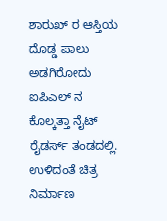ಶಾರುಖ್ ರ ಆಸ್ತಿಯ ದೊಡ್ಡ ಪಾಲು ಅಡಗಿರೋದು ಐಪಿಎಲ್ ನ ಕೊಲ್ಕತ್ತಾ ನೈಟ್ ರೈಡರ್ಸ್ ತಂಡದಲ್ಲಿ. ಉಳಿದಂತೆ ಚಿತ್ರ ನಿರ್ಮಾಣ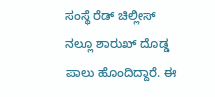ಸಂಸ್ಥೆ ರೆಡ್ ಚಿಲ್ಲೀಸ್ ನಲ್ಲೂ ಶಾರುಖ್ ದೊಡ್ಡ ಪಾಲು ಹೊಂದಿದ್ದಾರೆ. ಈ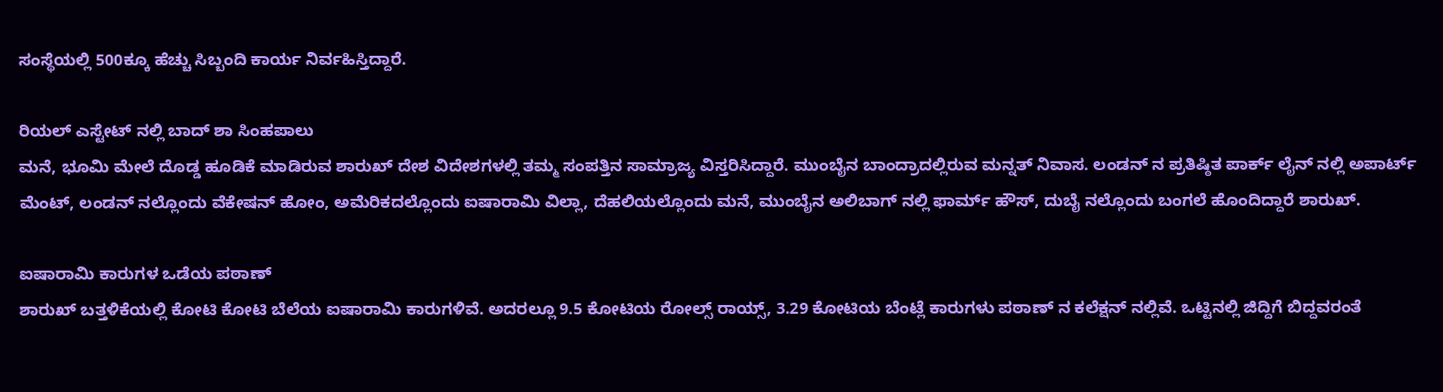ಸಂಸ್ಥೆಯಲ್ಲಿ 500ಕ್ಕೂ ಹೆಚ್ಚು ಸಿಬ್ಬಂದಿ ಕಾರ್ಯ ನಿರ್ವಹಿಸ್ತಿದ್ದಾರೆ.

ರಿಯಲ್ ಎಸ್ಟೇಟ್ ನಲ್ಲಿ ಬಾದ್ ಶಾ ಸಿಂಹಪಾಲು
ಮನೆ, ಭೂಮಿ ಮೇಲೆ ದೊಡ್ಡ ಹೂಡಿಕೆ ಮಾಡಿರುವ ಶಾರುಖ್ ದೇಶ ವಿದೇಶಗಳಲ್ಲಿ ತಮ್ಮ ಸಂಪತ್ತಿನ ಸಾಮ್ರಾಜ್ಯ ವಿಸ್ತರಿಸಿದ್ದಾರೆ. ಮುಂಬೈನ ಬಾಂದ್ರಾದಲ್ಲಿರುವ ಮನ್ನತ್ ನಿವಾಸ. ಲಂಡನ್ ನ ಪ್ರತಿಷ್ಠಿತ ಪಾರ್ಕ್ ಲೈನ್ ನಲ್ಲಿ ಅಪಾರ್ಟ್ ಮೆಂಟ್, ಲಂಡನ್ ನಲ್ಲೊಂದು ವೆಕೇಷನ್ ಹೋಂ, ಅಮೆರಿಕದಲ್ಲೊಂದು ಐಷಾರಾಮಿ ವಿಲ್ಲಾ, ದೆಹಲಿಯಲ್ಲೊಂದು ಮನೆ, ಮುಂಬೈನ ಅಲಿಬಾಗ್ ನಲ್ಲಿ ಫಾರ್ಮ್ ಹೌಸ್, ದುಬೈ ನಲ್ಲೊಂದು ಬಂಗಲೆ ಹೊಂದಿದ್ದಾರೆ ಶಾರುಖ್.

ಐಷಾರಾಮಿ ಕಾರುಗಳ ಒಡೆಯ ಪಠಾಣ್
ಶಾರುಖ್ ಬತ್ತಳಿಕೆಯಲ್ಲಿ ಕೋಟಿ ಕೋಟಿ ಬೆಲೆಯ ಐಷಾರಾಮಿ ಕಾರುಗಳಿವೆ. ಅದರಲ್ಲೂ 9.5 ಕೋಟಿಯ ರೋಲ್ಸ್ ರಾಯ್ಸ್, 3.29 ಕೋಟಿಯ ಬೆಂಟ್ಲೆ ಕಾರುಗಳು ಪಠಾಣ್ ನ ಕಲೆಕ್ಷನ್ ನಲ್ಲಿವೆ. ಒಟ್ಟಿನಲ್ಲಿ ಜಿದ್ದಿಗೆ ಬಿದ್ದವರಂತೆ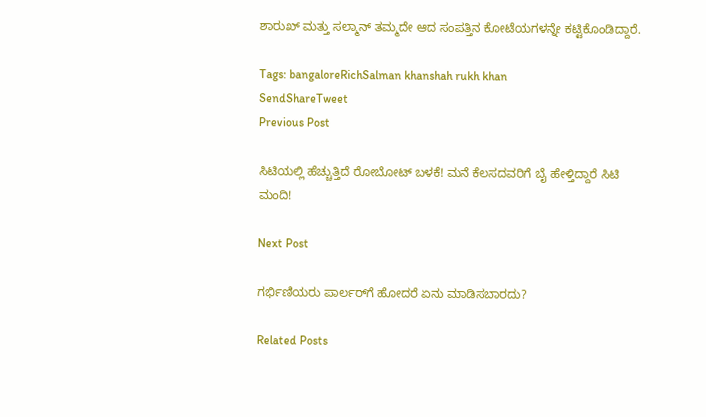ಶಾರುಖ್ ಮತ್ತು ಸಲ್ಮಾನ್ ತಮ್ಮದೇ ಆದ ಸಂಪತ್ತಿನ ಕೋಟೆಯಗಳನ್ನೇ ಕಟ್ಟಿಕೊಂಡಿದ್ದಾರೆ.

Tags: bangaloreRichSalman khanshah rukh khan
SendShareTweet
Previous Post

ಸಿಟಿಯಲ್ಲಿ ಹೆಚ್ಚುತ್ತಿದೆ ರೋಬೋಟ್ ಬಳಕೆ! ಮನೆ ಕೆಲಸದವರಿಗೆ ಬೈ ಹೇಳ್ತಿದ್ದಾರೆ ಸಿಟಿ ಮಂದಿ!

Next Post

ಗರ್ಭಿಣಿಯರು ಪಾರ್ಲರ್‌ಗೆ ಹೋದರೆ ಏನು ಮಾಡಿಸಬಾರದು?

Related Posts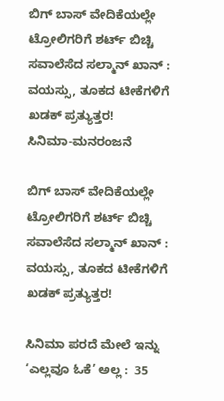ಬಿಗ್ ಬಾಸ್ ವೇದಿಕೆಯಲ್ಲೇ ಟ್ರೋಲಿಗರಿಗೆ ಶರ್ಟ್ ಬಿಚ್ಚಿ ಸವಾಲೆಸೆದ ಸಲ್ಮಾನ್ ಖಾನ್ : ವಯಸ್ಸು, ತೂಕದ ಟೀಕೆಗಳಿಗೆ ಖಡಕ್ ಪ್ರತ್ಯುತ್ತರ!
ಸಿನಿಮಾ-ಮನರಂಜನೆ

ಬಿಗ್ ಬಾಸ್ ವೇದಿಕೆಯಲ್ಲೇ ಟ್ರೋಲಿಗರಿಗೆ ಶರ್ಟ್ ಬಿಚ್ಚಿ ಸವಾಲೆಸೆದ ಸಲ್ಮಾನ್ ಖಾನ್ : ವಯಸ್ಸು, ತೂಕದ ಟೀಕೆಗಳಿಗೆ ಖಡಕ್ ಪ್ರತ್ಯುತ್ತರ!

ಸಿನಿಮಾ ಪರದೆ ಮೇಲೆ ಇನ್ನು ‘ಎಲ್ಲವೂ ಓಕೆ’ ಅಲ್ಲ :  35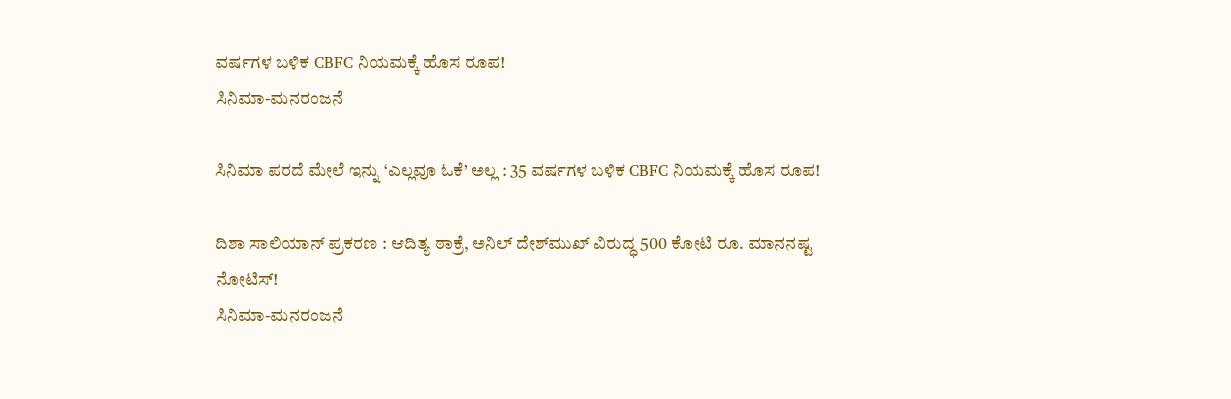ವರ್ಷಗಳ ಬಳಿಕ CBFC ನಿಯಮಕ್ಕೆ ಹೊಸ ರೂಪ!
ಸಿನಿಮಾ-ಮನರಂಜನೆ

ಸಿನಿಮಾ ಪರದೆ ಮೇಲೆ ಇನ್ನು ‘ಎಲ್ಲವೂ ಓಕೆ’ ಅಲ್ಲ : 35 ವರ್ಷಗಳ ಬಳಿಕ CBFC ನಿಯಮಕ್ಕೆ ಹೊಸ ರೂಪ!

ದಿಶಾ ಸಾಲಿಯಾನ್ ಪ್ರಕರಣ : ಆದಿತ್ಯ ಠಾಕ್ರೆ, ಅನಿಲ್ ದೇಶ್‌ಮುಖ್‌ ವಿರುದ್ಧ 500 ಕೋಟಿ ರೂ. ಮಾನನಷ್ಟ ನೋಟಿಸ್!
ಸಿನಿಮಾ-ಮನರಂಜನೆ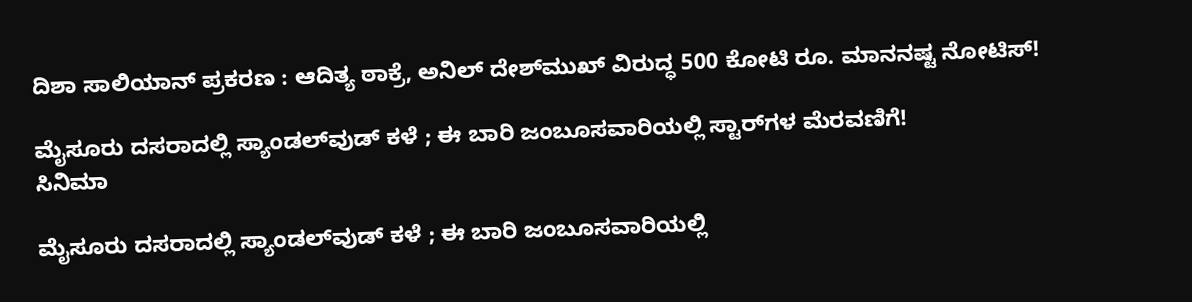ದಿಶಾ ಸಾಲಿಯಾನ್ ಪ್ರಕರಣ : ಆದಿತ್ಯ ಠಾಕ್ರೆ, ಅನಿಲ್ ದೇಶ್‌ಮುಖ್‌ ವಿರುದ್ಧ 500 ಕೋಟಿ ರೂ. ಮಾನನಷ್ಟ ನೋಟಿಸ್!

ಮೈಸೂರು ದಸರಾದಲ್ಲಿ ಸ್ಯಾಂಡಲ್‌ವುಡ್ ಕಳೆ ; ಈ ಬಾರಿ ಜಂಬೂಸವಾರಿಯಲ್ಲಿ ಸ್ಟಾರ್‌ಗಳ ಮೆರವಣಿಗೆ!
ಸಿನಿಮಾ

ಮೈಸೂರು ದಸರಾದಲ್ಲಿ ಸ್ಯಾಂಡಲ್‌ವುಡ್ ಕಳೆ ; ಈ ಬಾರಿ ಜಂಬೂಸವಾರಿಯಲ್ಲಿ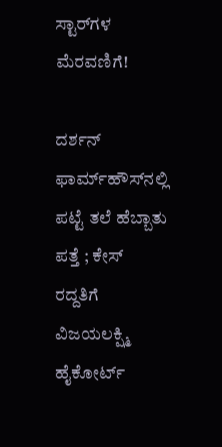ಸ್ಟಾರ್‌ಗಳ ಮೆರವಣಿಗೆ!

ದರ್ಶನ್‌ ಫಾರ್ಮ್‌ಹೌಸ್‌ನಲ್ಲಿ ಪಟ್ಟೆ ತಲೆ ಹೆಬ್ಬಾತು ಪತ್ತೆ ; ಕೇಸ್‌ ರದ್ದತಿಗೆ ವಿಜಯಲಕ್ಷ್ಮಿ ಹೈಕೋರ್ಟ್‌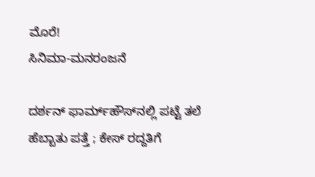ಮೊರೆ!
ಸಿನಿಮಾ-ಮನರಂಜನೆ

ದರ್ಶನ್‌ ಫಾರ್ಮ್‌ಹೌಸ್‌ನಲ್ಲಿ ಪಟ್ಟೆ ತಲೆ ಹೆಬ್ಬಾತು ಪತ್ತೆ ; ಕೇಸ್‌ ರದ್ದತಿಗೆ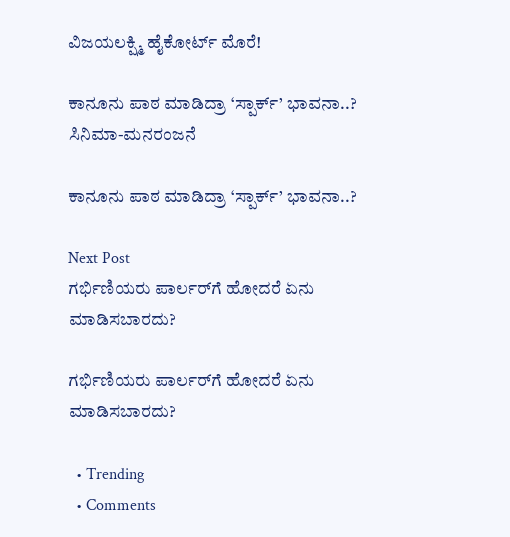ವಿಜಯಲಕ್ಷ್ಮಿ ಹೈಕೋರ್ಟ್‌ ಮೊರೆ!

ಕಾನೂನು ಪಾಠ ಮಾಡಿದ್ರಾ ‘ಸ್ಪಾರ್ಕ್’ ಭಾವನಾ..?
ಸಿನಿಮಾ-ಮನರಂಜನೆ

ಕಾನೂನು ಪಾಠ ಮಾಡಿದ್ರಾ ‘ಸ್ಪಾರ್ಕ್’ ಭಾವನಾ..?

Next Post
ಗರ್ಭಿಣಿಯರು ಪಾರ್ಲರ್‌ಗೆ ಹೋದರೆ ಏನು ಮಾಡಿಸಬಾರದು?

ಗರ್ಭಿಣಿಯರು ಪಾರ್ಲರ್‌ಗೆ ಹೋದರೆ ಏನು ಮಾಡಿಸಬಾರದು?

  • Trending
  • Comments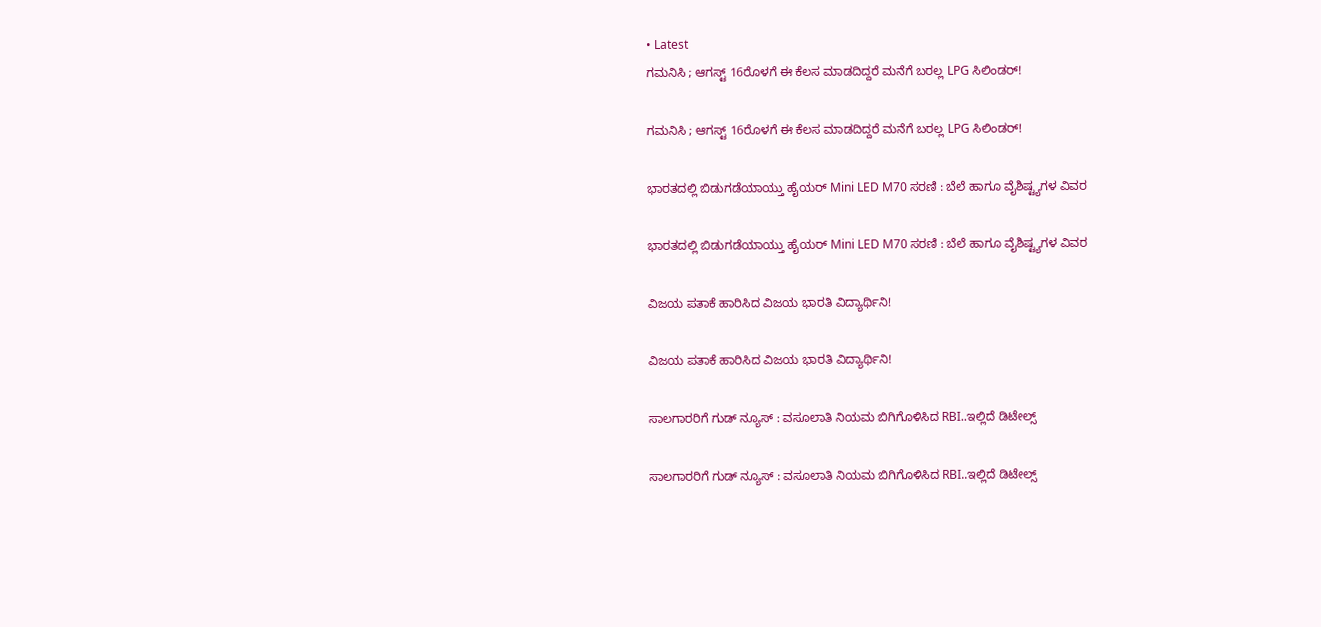• Latest
ಗಮನಿಸಿ ; ಆಗಸ್ಟ್ 16ರೊಳಗೆ ಈ ಕೆಲಸ ಮಾಡದಿದ್ದರೆ ಮನೆಗೆ ಬರಲ್ಲ LPG ಸಿಲಿಂಡರ್!

ಗಮನಿಸಿ ; ಆಗಸ್ಟ್ 16ರೊಳಗೆ ಈ ಕೆಲಸ ಮಾಡದಿದ್ದರೆ ಮನೆಗೆ ಬರಲ್ಲ LPG ಸಿಲಿಂಡರ್!

ಭಾರತದಲ್ಲಿ ಬಿಡುಗಡೆಯಾಯ್ತು ಹೈಯರ್ Mini LED M70 ಸರಣಿ : ಬೆಲೆ ಹಾಗೂ ವೈಶಿಷ್ಟ್ಯಗಳ ವಿವರ

ಭಾರತದಲ್ಲಿ ಬಿಡುಗಡೆಯಾಯ್ತು ಹೈಯರ್ Mini LED M70 ಸರಣಿ : ಬೆಲೆ ಹಾಗೂ ವೈಶಿಷ್ಟ್ಯಗಳ ವಿವರ

ವಿಜಯ ಪತಾಕೆ ಹಾರಿಸಿದ ವಿಜಯ ಭಾರತಿ ವಿದ್ಯಾರ್ಥಿನಿ!

ವಿಜಯ ಪತಾಕೆ ಹಾರಿಸಿದ ವಿಜಯ ಭಾರತಿ ವಿದ್ಯಾರ್ಥಿನಿ!

ಸಾಲಗಾರರಿಗೆ ಗುಡ್ ನ್ಯೂಸ್ : ವಸೂಲಾತಿ ನಿಯಮ ಬಿಗಿಗೊಳಿಸಿದ RBI..ಇಲ್ಲಿದೆ ಡಿಟೇಲ್ಸ್

ಸಾಲಗಾರರಿಗೆ ಗುಡ್ ನ್ಯೂಸ್ : ವಸೂಲಾತಿ ನಿಯಮ ಬಿಗಿಗೊಳಿಸಿದ RBI..ಇಲ್ಲಿದೆ ಡಿಟೇಲ್ಸ್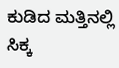ಕುಡಿದ ಮತ್ತಿನಲ್ಲಿ ಸಿಕ್ಕ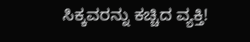ಸಿಕ್ಕವರನ್ನು ಕಚ್ಚಿದ ವ್ಯಕ್ತಿ!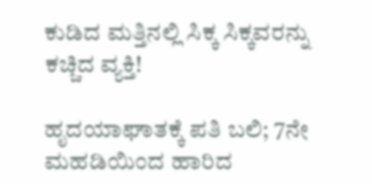ಕುಡಿದ ಮತ್ತಿನಲ್ಲಿ ಸಿಕ್ಕ ಸಿಕ್ಕವರನ್ನು ಕಚ್ಚಿದ ವ್ಯಕ್ತಿ!

ಹೃದಯಾಘಾತಕ್ಕೆ ಪತಿ ಬಲಿ; 7ನೇ ಮಹಡಿಯಿಂದ ಹಾರಿದ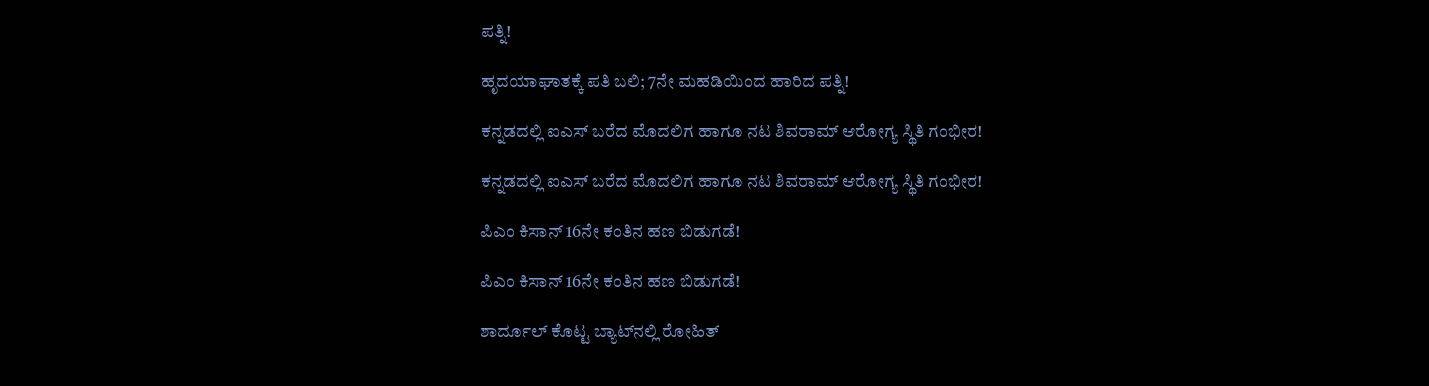ಪತ್ನಿ!

ಹೃದಯಾಘಾತಕ್ಕೆ ಪತಿ ಬಲಿ; 7ನೇ ಮಹಡಿಯಿಂದ ಹಾರಿದ ಪತ್ನಿ!

ಕನ್ನಡದಲ್ಲಿ ಐಎಸ್ ಬರೆದ ಮೊದಲಿಗ ಹಾಗೂ ನಟ ಶಿವರಾಮ್ ಆರೋಗ್ಯ ಸ್ಥಿತಿ ಗಂಭೀರ!

ಕನ್ನಡದಲ್ಲಿ ಐಎಸ್ ಬರೆದ ಮೊದಲಿಗ ಹಾಗೂ ನಟ ಶಿವರಾಮ್ ಆರೋಗ್ಯ ಸ್ಥಿತಿ ಗಂಭೀರ!

ಪಿಎಂ ಕಿಸಾನ್ 16ನೇ ಕಂತಿನ ಹಣ ಬಿಡುಗಡೆ!

ಪಿಎಂ ಕಿಸಾನ್ 16ನೇ ಕಂತಿನ ಹಣ ಬಿಡುಗಡೆ!

ಶಾರ್ದೂಲ್ ಕೊಟ್ಟ ಬ್ಯಾಟ್‌ನಲ್ಲಿ ರೋಹಿತ್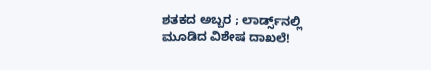ಶತಕದ ಅಬ್ಬರ ; ಲಾರ್ಡ್ಸ್‌ನಲ್ಲಿ ಮೂಡಿದ ವಿಶೇಷ ದಾಖಲೆ!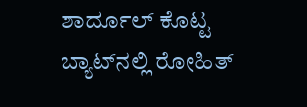ಶಾರ್ದೂಲ್ ಕೊಟ್ಟ ಬ್ಯಾಟ್‌ನಲ್ಲಿ ರೋಹಿತ್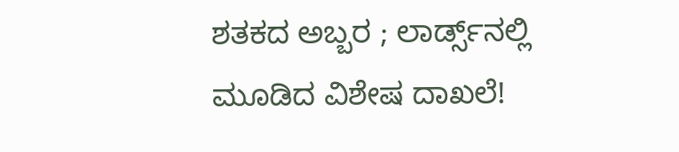ಶತಕದ ಅಬ್ಬರ ; ಲಾರ್ಡ್ಸ್‌ನಲ್ಲಿ ಮೂಡಿದ ವಿಶೇಷ ದಾಖಲೆ!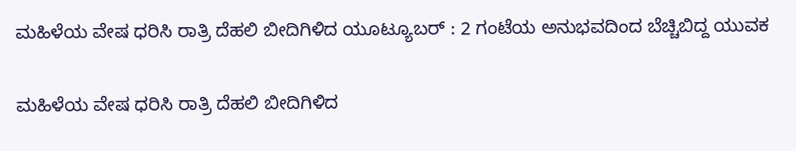ಮಹಿಳೆಯ ವೇಷ ಧರಿಸಿ ರಾತ್ರಿ ದೆಹಲಿ ಬೀದಿಗಿಳಿದ ಯೂಟ್ಯೂಬರ್ : 2 ಗಂಟೆಯ ಅನುಭವದಿಂದ ಬೆಚ್ಚಿಬಿದ್ದ ಯುವಕ

ಮಹಿಳೆಯ ವೇಷ ಧರಿಸಿ ರಾತ್ರಿ ದೆಹಲಿ ಬೀದಿಗಿಳಿದ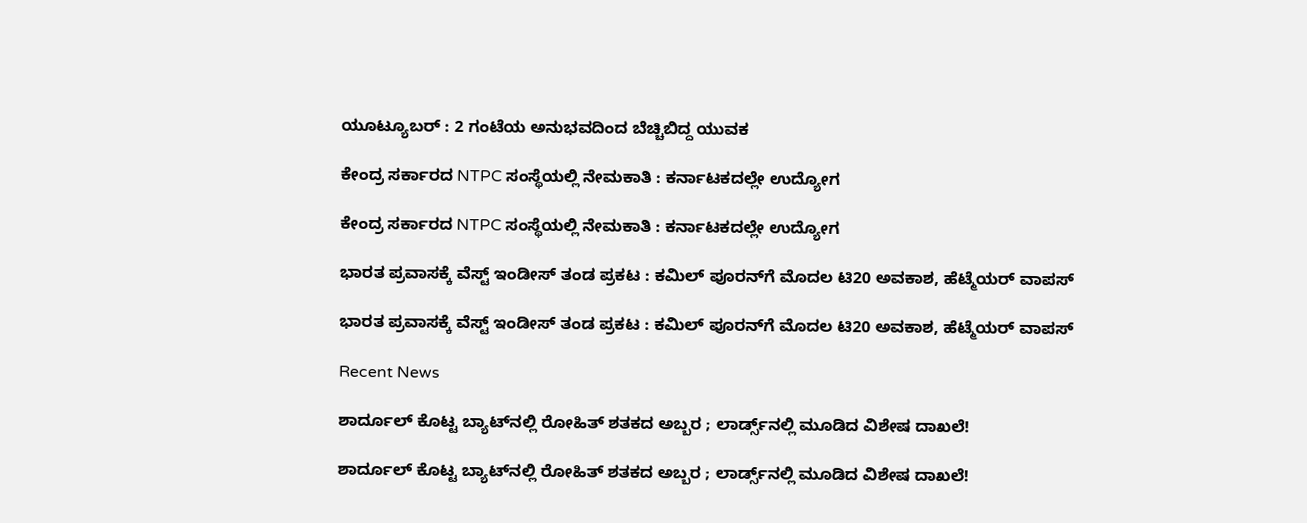ಯೂಟ್ಯೂಬರ್ : 2 ಗಂಟೆಯ ಅನುಭವದಿಂದ ಬೆಚ್ಚಿಬಿದ್ದ ಯುವಕ

ಕೇಂದ್ರ ಸರ್ಕಾರದ NTPC ಸಂಸ್ಥೆಯಲ್ಲಿ ನೇಮಕಾತಿ : ಕರ್ನಾಟಕದಲ್ಲೇ ಉದ್ಯೋಗ

ಕೇಂದ್ರ ಸರ್ಕಾರದ NTPC ಸಂಸ್ಥೆಯಲ್ಲಿ ನೇಮಕಾತಿ : ಕರ್ನಾಟಕದಲ್ಲೇ ಉದ್ಯೋಗ

ಭಾರತ ಪ್ರವಾಸಕ್ಕೆ ವೆಸ್ಟ್ ಇಂಡೀಸ್ ತಂಡ ಪ್ರಕಟ : ಕಮಿಲ್ ಪೂರನ್‌ಗೆ ಮೊದಲ ಟಿ20 ಅವಕಾಶ, ಹೆಟ್ಮೆಯರ್ ವಾಪಸ್

ಭಾರತ ಪ್ರವಾಸಕ್ಕೆ ವೆಸ್ಟ್ ಇಂಡೀಸ್ ತಂಡ ಪ್ರಕಟ : ಕಮಿಲ್ ಪೂರನ್‌ಗೆ ಮೊದಲ ಟಿ20 ಅವಕಾಶ, ಹೆಟ್ಮೆಯರ್ ವಾಪಸ್

Recent News

ಶಾರ್ದೂಲ್ ಕೊಟ್ಟ ಬ್ಯಾಟ್‌ನಲ್ಲಿ ರೋಹಿತ್ ಶತಕದ ಅಬ್ಬರ ; ಲಾರ್ಡ್ಸ್‌ನಲ್ಲಿ ಮೂಡಿದ ವಿಶೇಷ ದಾಖಲೆ!

ಶಾರ್ದೂಲ್ ಕೊಟ್ಟ ಬ್ಯಾಟ್‌ನಲ್ಲಿ ರೋಹಿತ್ ಶತಕದ ಅಬ್ಬರ ; ಲಾರ್ಡ್ಸ್‌ನಲ್ಲಿ ಮೂಡಿದ ವಿಶೇಷ ದಾಖಲೆ!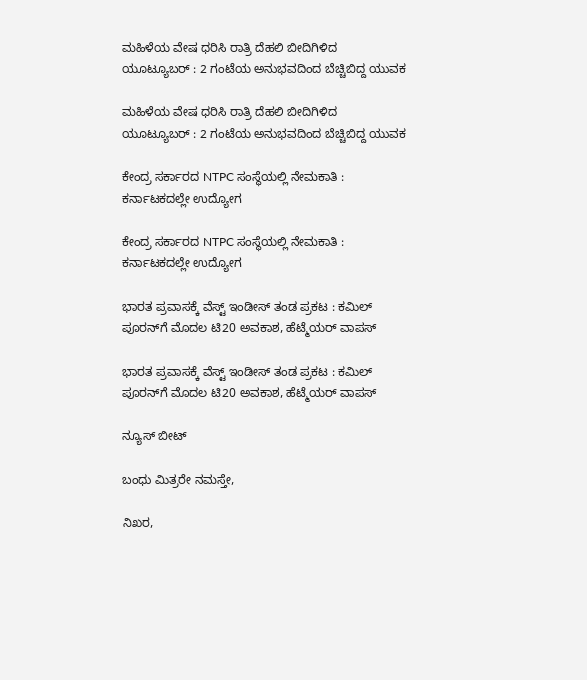ಮಹಿಳೆಯ ವೇಷ ಧರಿಸಿ ರಾತ್ರಿ ದೆಹಲಿ ಬೀದಿಗಿಳಿದ ಯೂಟ್ಯೂಬರ್ : 2 ಗಂಟೆಯ ಅನುಭವದಿಂದ ಬೆಚ್ಚಿಬಿದ್ದ ಯುವಕ

ಮಹಿಳೆಯ ವೇಷ ಧರಿಸಿ ರಾತ್ರಿ ದೆಹಲಿ ಬೀದಿಗಿಳಿದ ಯೂಟ್ಯೂಬರ್ : 2 ಗಂಟೆಯ ಅನುಭವದಿಂದ ಬೆಚ್ಚಿಬಿದ್ದ ಯುವಕ

ಕೇಂದ್ರ ಸರ್ಕಾರದ NTPC ಸಂಸ್ಥೆಯಲ್ಲಿ ನೇಮಕಾತಿ : ಕರ್ನಾಟಕದಲ್ಲೇ ಉದ್ಯೋಗ

ಕೇಂದ್ರ ಸರ್ಕಾರದ NTPC ಸಂಸ್ಥೆಯಲ್ಲಿ ನೇಮಕಾತಿ : ಕರ್ನಾಟಕದಲ್ಲೇ ಉದ್ಯೋಗ

ಭಾರತ ಪ್ರವಾಸಕ್ಕೆ ವೆಸ್ಟ್ ಇಂಡೀಸ್ ತಂಡ ಪ್ರಕಟ : ಕಮಿಲ್ ಪೂರನ್‌ಗೆ ಮೊದಲ ಟಿ20 ಅವಕಾಶ, ಹೆಟ್ಮೆಯರ್ ವಾಪಸ್

ಭಾರತ ಪ್ರವಾಸಕ್ಕೆ ವೆಸ್ಟ್ ಇಂಡೀಸ್ ತಂಡ ಪ್ರಕಟ : ಕಮಿಲ್ ಪೂರನ್‌ಗೆ ಮೊದಲ ಟಿ20 ಅವಕಾಶ, ಹೆಟ್ಮೆಯರ್ ವಾಪಸ್

ನ್ಯೂಸ್ ಬೀಟ್

ಬಂಧು ಮಿತ್ರರೇ ನಮಸ್ತೇ,

ನಿಖರ,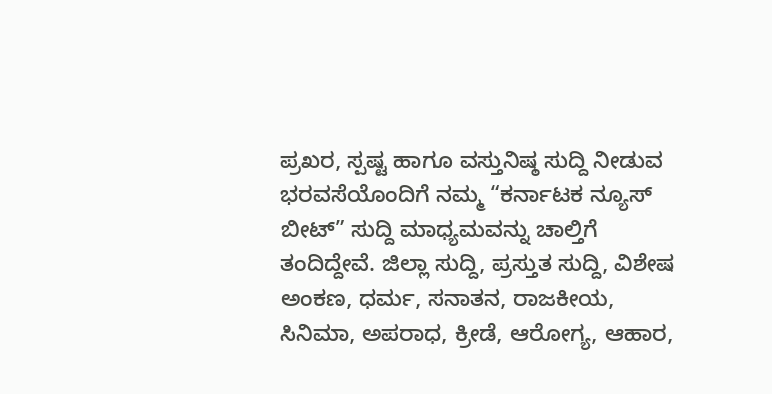ಪ್ರಖರ, ಸ್ಪಷ್ಟ ಹಾಗೂ ವಸ್ತುನಿಷ್ಠ ಸುದ್ದಿ ನೀಡುವ ಭರವಸೆಯೊಂದಿಗೆ ನಮ್ಮ “ಕರ್ನಾಟಕ ನ್ಯೂಸ್ ಬೀಟ್” ಸುದ್ದಿ ಮಾಧ್ಯಮವನ್ನು ಚಾಲ್ತಿಗೆ ತಂದಿದ್ದೇವೆ. ಜಿಲ್ಲಾ ಸುದ್ದಿ, ಪ್ರಸ್ತುತ ಸುದ್ದಿ, ವಿಶೇಷ ಅಂಕಣ, ಧರ್ಮ, ಸನಾತನ, ರಾಜಕೀಯ, ಸಿನಿಮಾ, ಅಪರಾಧ, ಕ್ರೀಡೆ, ಆರೋಗ್ಯ, ಆಹಾರ,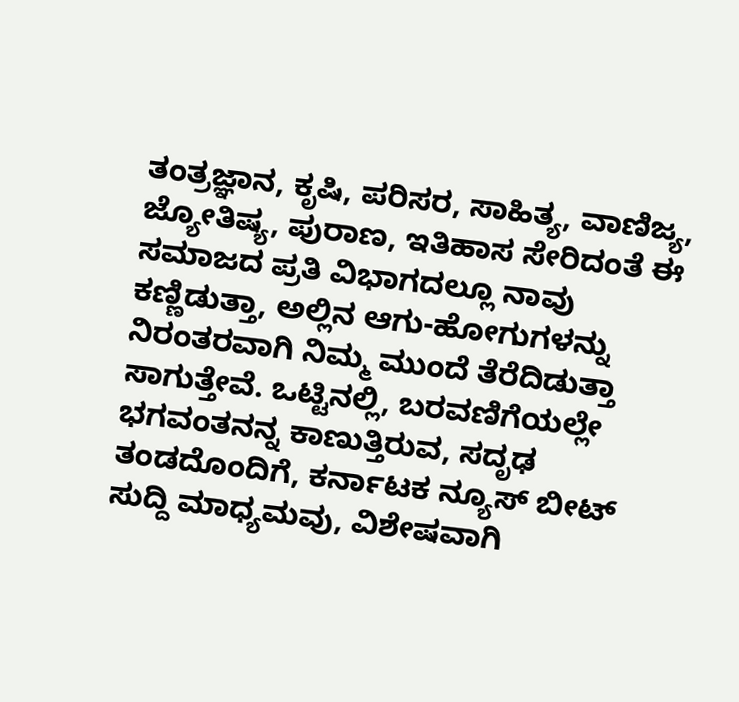ತಂತ್ರಜ್ಞಾನ, ಕೃಷಿ, ಪರಿಸರ, ಸಾಹಿತ್ಯ, ವಾಣಿಜ್ಯ, ಜ್ಯೋತಿಷ್ಯ, ಪುರಾಣ, ಇತಿಹಾಸ ಸೇರಿದಂತೆ ಈ ಸಮಾಜದ ಪ್ರತಿ ವಿಭಾಗದಲ್ಲೂ ನಾವು ಕಣ್ಣಿಡುತ್ತಾ, ಅಲ್ಲಿನ ಆಗು-ಹೋಗುಗಳನ್ನು ನಿರಂತರವಾಗಿ ನಿಮ್ಮ ಮುಂದೆ ತೆರೆದಿಡುತ್ತಾ ಸಾಗುತ್ತೇವೆ. ಒಟ್ಟಿನಲ್ಲಿ, ಬರವಣಿಗೆಯಲ್ಲೇ ಭಗವಂತನನ್ನ ಕಾಣುತ್ತಿರುವ, ಸದೃಢ ತಂಡದೊಂದಿಗೆ, ಕರ್ನಾಟಕ ನ್ಯೂಸ್ ಬೀಟ್ ಸುದ್ದಿ ಮಾಧ್ಯಮವು, ವಿಶೇಷವಾಗಿ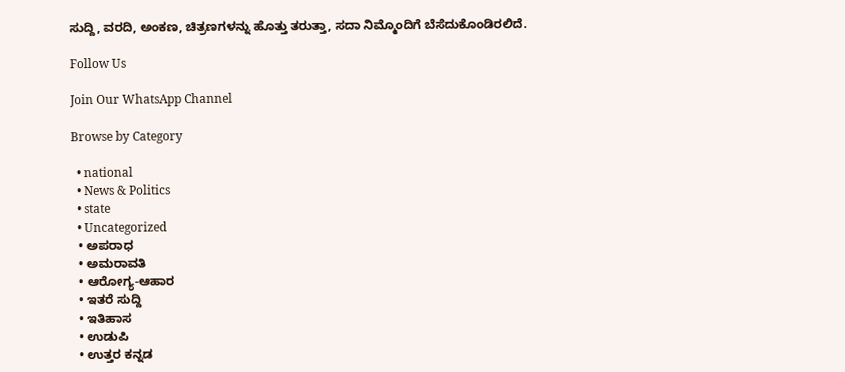ಸುದ್ದಿ, ವರದಿ, ಅಂಕಣ, ಚಿತ್ರಣಗಳನ್ನು ಹೊತ್ತು ತರುತ್ತಾ, ಸದಾ ನಿಮ್ಮೊಂದಿಗೆ ಬೆಸೆದುಕೊಂಡಿರಲಿದೆ.

Follow Us

Join Our WhatsApp Channel

Browse by Category

  • national
  • News & Politics
  • state
  • Uncategorized
  • ಅಪರಾಧ
  • ಅಮರಾವತಿ
  • ಆರೋಗ್ಯ-ಆಹಾರ
  • ಇತರೆ ಸುದ್ದಿ
  • ಇತಿಹಾಸ
  • ಉಡುಪಿ
  • ಉತ್ತರ ಕನ್ನಡ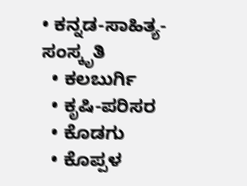• ಕನ್ನಡ-ಸಾಹಿತ್ಯ-ಸಂಸ್ಕೃತಿ
  • ಕಲಬುರ್ಗಿ
  • ಕೃಷಿ-ಪರಿಸರ
  • ಕೊಡಗು
  • ಕೊಪ್ಪಳ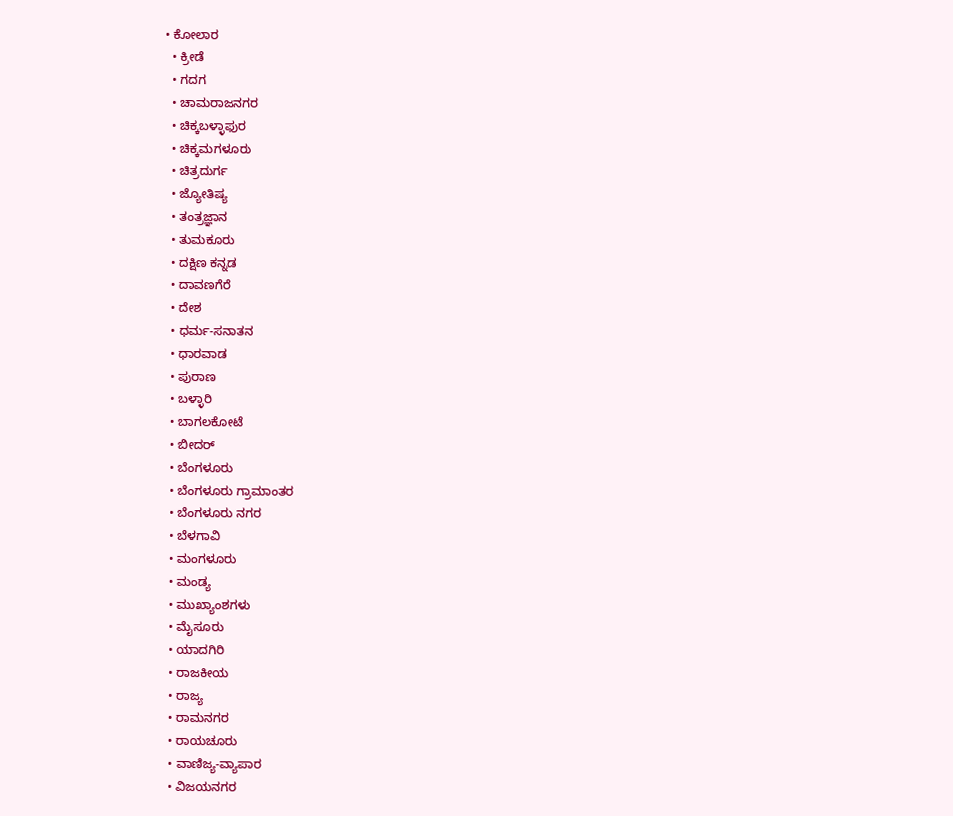• ಕೋಲಾರ
  • ಕ್ರೀಡೆ
  • ಗದಗ
  • ಚಾಮರಾಜನಗರ
  • ಚಿಕ್ಕಬಳ್ಳಾಫುರ
  • ಚಿಕ್ಕಮಗಳೂರು
  • ಚಿತ್ರದುರ್ಗ
  • ಜ್ಯೋತಿಷ್ಯ
  • ತಂತ್ರಜ್ಞಾನ
  • ತುಮಕೂರು
  • ದಕ್ಷಿಣ ಕನ್ನಡ
  • ದಾವಣಗೆರೆ
  • ದೇಶ
  • ಧರ್ಮ-ಸನಾತನ
  • ಧಾರವಾಡ
  • ಪುರಾಣ
  • ಬಳ್ಳಾರಿ
  • ಬಾಗಲಕೋಟೆ
  • ಬೀದರ್
  • ಬೆಂಗಳೂರು
  • ಬೆಂಗಳೂರು ಗ್ರಾಮಾಂತರ
  • ಬೆಂಗಳೂರು ನಗರ
  • ಬೆಳಗಾವಿ
  • ಮಂಗಳೂರು
  • ಮಂಡ್ಯ
  • ಮುಖ್ಯಾಂಶಗಳು
  • ಮೈಸೂರು
  • ಯಾದಗಿರಿ
  • ರಾಜಕೀಯ
  • ರಾಜ್ಯ
  • ರಾಮನಗರ
  • ರಾಯಚೂರು
  • ವಾಣಿಜ್ಯ-ವ್ಯಾಪಾರ
  • ವಿಜಯನಗರ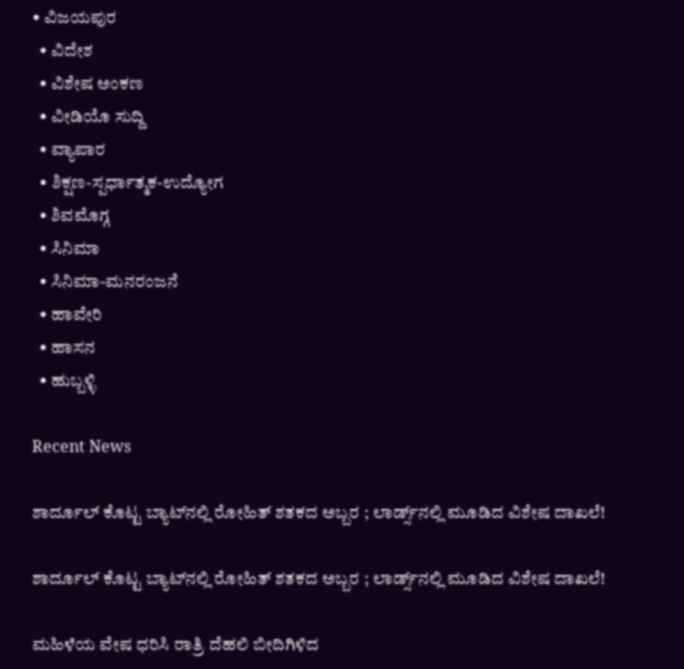• ವಿಜಯಪುರ
  • ವಿದೇಶ
  • ವಿಶೇಷ ಅಂಕಣ
  • ವೀಡಿಯೊ ಸುದ್ದಿ
  • ವ್ಯಾಪಾರ
  • ಶಿಕ್ಷಣ-ಸ್ಪರ್ಧಾತ್ಮಕ-ಉದ್ಯೋಗ
  • ಶಿವಮೊಗ್ಗ
  • ಸಿನಿಮಾ
  • ಸಿನಿಮಾ-ಮನರಂಜನೆ
  • ಹಾವೇರಿ
  • ಹಾಸನ
  • ಹುಬ್ಬಳ್ಳಿ

Recent News

ಶಾರ್ದೂಲ್ ಕೊಟ್ಟ ಬ್ಯಾಟ್‌ನಲ್ಲಿ ರೋಹಿತ್ ಶತಕದ ಅಬ್ಬರ ; ಲಾರ್ಡ್ಸ್‌ನಲ್ಲಿ ಮೂಡಿದ ವಿಶೇಷ ದಾಖಲೆ!

ಶಾರ್ದೂಲ್ ಕೊಟ್ಟ ಬ್ಯಾಟ್‌ನಲ್ಲಿ ರೋಹಿತ್ ಶತಕದ ಅಬ್ಬರ ; ಲಾರ್ಡ್ಸ್‌ನಲ್ಲಿ ಮೂಡಿದ ವಿಶೇಷ ದಾಖಲೆ!

ಮಹಿಳೆಯ ವೇಷ ಧರಿಸಿ ರಾತ್ರಿ ದೆಹಲಿ ಬೀದಿಗಿಳಿದ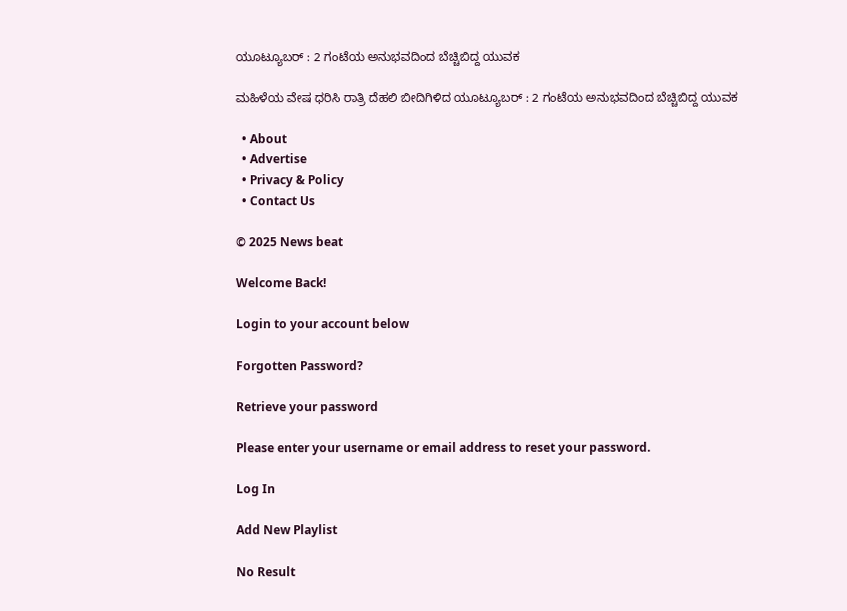ಯೂಟ್ಯೂಬರ್ : 2 ಗಂಟೆಯ ಅನುಭವದಿಂದ ಬೆಚ್ಚಿಬಿದ್ದ ಯುವಕ

ಮಹಿಳೆಯ ವೇಷ ಧರಿಸಿ ರಾತ್ರಿ ದೆಹಲಿ ಬೀದಿಗಿಳಿದ ಯೂಟ್ಯೂಬರ್ : 2 ಗಂಟೆಯ ಅನುಭವದಿಂದ ಬೆಚ್ಚಿಬಿದ್ದ ಯುವಕ

  • About
  • Advertise
  • Privacy & Policy
  • Contact Us

© 2025 News beat

Welcome Back!

Login to your account below

Forgotten Password?

Retrieve your password

Please enter your username or email address to reset your password.

Log In

Add New Playlist

No Result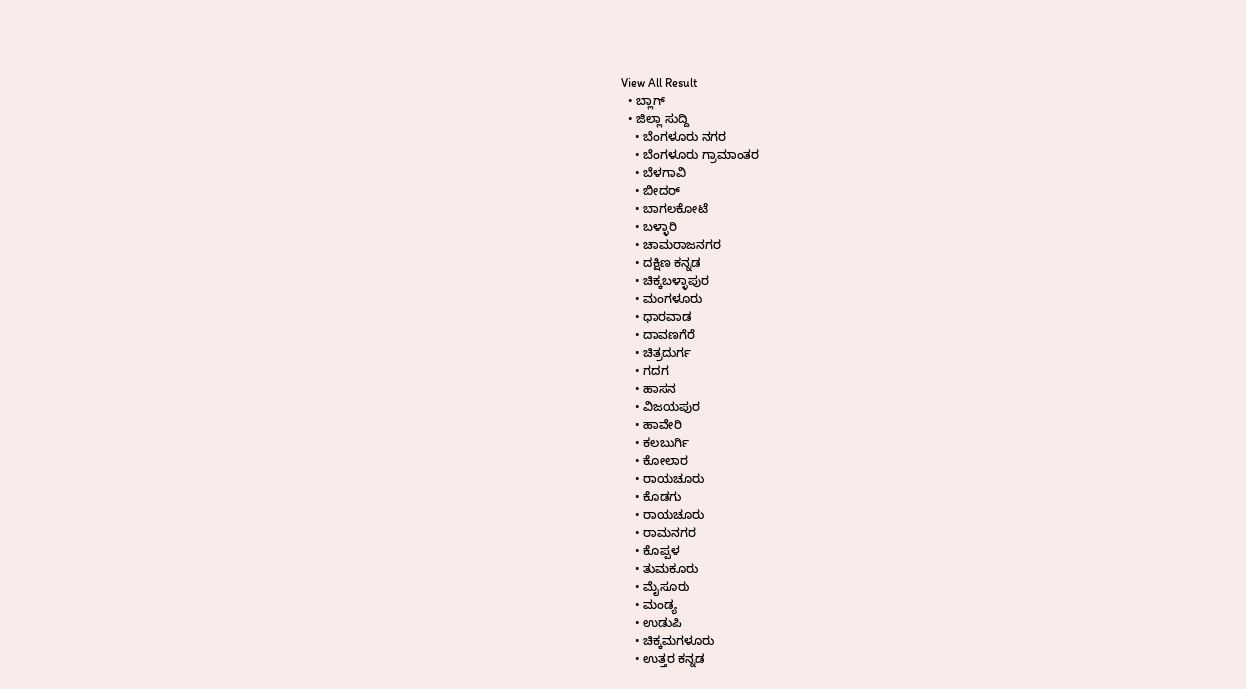View All Result
  • ಬ್ಲಾಗ್
  • ಜಿಲ್ಲಾ ಸುದ್ದಿ
    • ಬೆಂಗಳೂರು ನಗರ
    • ಬೆಂಗಳೂರು ಗ್ರಾಮಾಂತರ
    • ಬೆಳಗಾವಿ
    • ಬೀದರ್
    • ಬಾಗಲಕೋಟೆ
    • ಬಳ್ಳಾರಿ
    • ಚಾಮರಾಜನಗರ
    • ದಕ್ಷಿಣ ಕನ್ನಡ
    • ಚಿಕ್ಕಬಳ್ಳಾಪುರ
    • ಮಂಗಳೂರು
    • ಧಾರವಾಡ
    • ದಾವಣಗೆರೆ
    • ಚಿತ್ರದುರ್ಗ
    • ಗದಗ
    • ಹಾಸನ
    • ವಿಜಯಪುರ
    • ಹಾವೇರಿ
    • ಕಲಬುರ್ಗಿ
    • ಕೋಲಾರ
    • ರಾಯಚೂರು
    • ಕೊಡಗು
    • ರಾಯಚೂರು
    • ರಾಮನಗರ
    • ಕೊಪ್ಪಳ
    • ತುಮಕೂರು
    • ಮೈಸೂರು
    • ಮಂಡ್ಯ
    • ಉಡುಪಿ
    • ಚಿಕ್ಕಮಗಳೂರು
    • ಉತ್ತರ ಕನ್ನಡ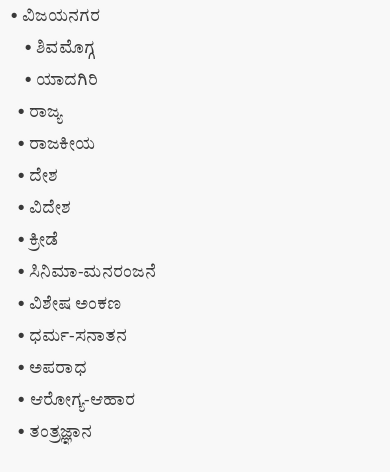• ವಿಜಯನಗರ
    • ಶಿವಮೊಗ್ಗ
    • ಯಾದಗಿರಿ
  • ರಾಜ್ಯ
  • ರಾಜಕೀಯ
  • ದೇಶ
  • ವಿದೇಶ
  • ಕ್ರೀಡೆ
  • ಸಿನಿಮಾ-ಮನರಂಜನೆ
  • ವಿಶೇಷ ಅಂಕಣ
  • ಧರ್ಮ-ಸನಾತನ
  • ಅಪರಾಧ
  • ಆರೋಗ್ಯ-ಆಹಾರ
  • ತಂತ್ರಜ್ಞಾನ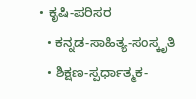• ಕೃಷಿ-ಪರಿಸರ
  • ಕನ್ನಡ-ಸಾಹಿತ್ಯ-ಸಂಸ್ಕೃತಿ
  • ಶಿಕ್ಷಣ-ಸ್ಪರ್ಧಾತ್ಮಕ-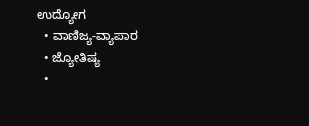ಉದ್ಯೋಗ
  • ವಾಣಿಜ್ಯ-ವ್ಯಾಪಾರ
  • ಜ್ಯೋತಿಷ್ಯ
  •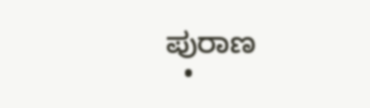ಪುರಾಣ
  •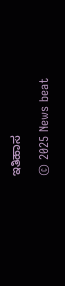ಇತಿಹಾಸ

© 2025 News beat